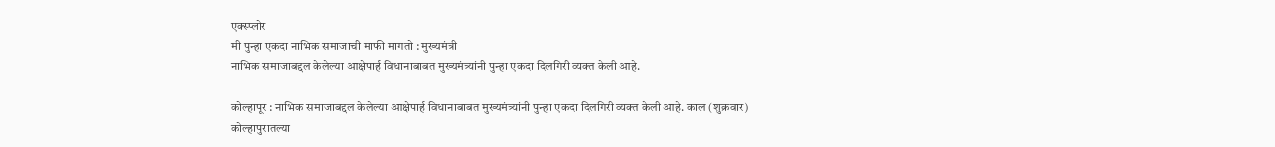एक्स्प्लोर
मी पुन्हा एकदा नाभिक समाजाची माफी मागतो : मुख्यमंत्री
नाभिक समाजाबद्दल केलेल्या आक्षेपार्ह विधानाबाबत मुख्यमंत्र्यांनी पुन्हा एकदा दिलगिरी व्यक्त केली आहे.

कोल्हापूर : नाभिक समाजाबद्दल केलेल्या आक्षेपार्ह विधानाबाबत मुख्यमंत्र्यांनी पुन्हा एकदा दिलगिरी व्यक्त केली आहे. काल (शुक्रवार) कोल्हापुरातल्या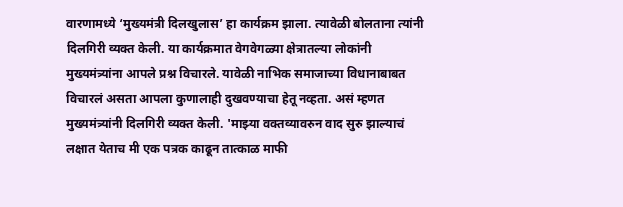वारणामध्ये ‘मुख्यमंत्री दिलखुलास’ हा कार्यक्रम झाला. त्यावेळी बोलताना त्यांनी दिलगिरी व्यक्त केली. या कार्यक्रमात वेगवेगळ्या क्षेत्रातल्या लोकांनी मुख्यमंत्र्यांना आपले प्रश्न विचारले. यावेळी नाभिक समाजाच्या विधानाबाबत विचारलं असता आपला कुणालाही दुखवण्याचा हेतू नव्हता. असं म्हणत मुख्यमंत्र्यांनी दिलगिरी व्यक्त केली. 'माझ्या वक्तव्यावरुन वाद सुरु झाल्याचं लक्षात येताच मी एक पत्रक काढून तात्काळ माफी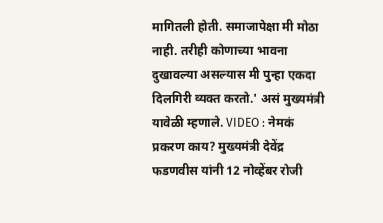मागितली होती. समाजापेक्षा मी मोठा नाही. तरीही कोणाच्या भावना दुखावल्या असल्यास मी पुन्हा एकदा दिलगिरी व्यक्त करतो.' असं मुख्यमंत्री यावेळी म्हणाले. VIDEO : नेमकं प्रकरण काय? मुख्यमंत्री देवेंद्र फडणवीस यांनी 12 नोव्हेंबर रोजी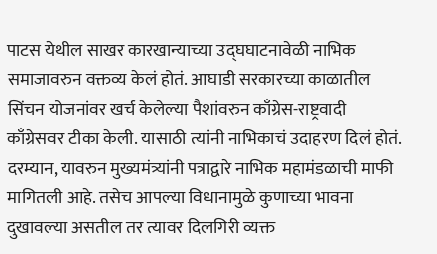पाटस येथील साखर कारखान्याच्या उद्घघाटनावेळी नाभिक समाजावरुन वक्तव्य केलं होतं. आघाडी सरकारच्या काळातील सिंचन योजनांवर खर्च केलेल्या पैशांवरुन काँग्रेस-राष्ट्रवादी काँग्रेसवर टीका केली. यासाठी त्यांनी नाभिकाचं उदाहरण दिलं होतं. दरम्यान, यावरुन मुख्यमंत्र्यांनी पत्राद्वारे नाभिक महामंडळाची माफी मागितली आहे. तसेच आपल्या विधानामुळे कुणाच्या भावना दुखावल्या असतील तर त्यावर दिलगिरी व्यक्त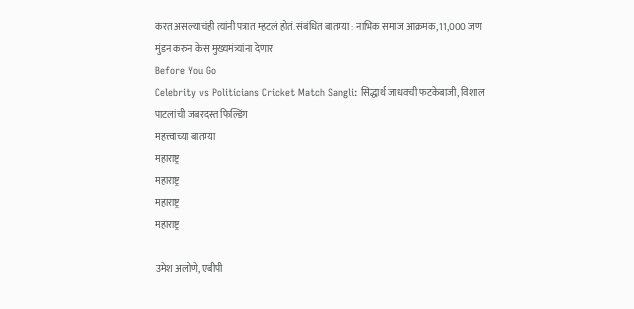करत असल्याचंही त्यांनी पत्रात म्हटलं होतं. संबंधित बातम्या : नाभिक समाज आक्रमक, 11,000 जण मुंडन करुन केस मुख्यमंत्र्यांना देणार
Before You Go
Celebrity vs Politicians Cricket Match Sangli: सिद्धार्थ जाधवची फटकेबाजी, विशाल पाटलांची जबरदस्त फिल्डिंग
महत्त्वाच्या बातम्या
महाराष्ट्र
महाराष्ट्र
महाराष्ट्र
महाराष्ट्र

उमेश अलोणे, एबीपी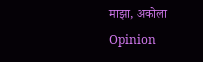माझा, अकोला
Opinion